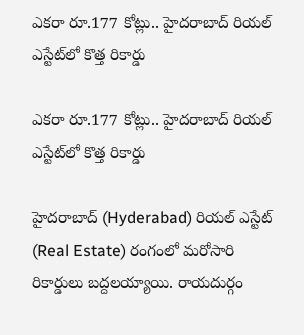ఎకరా రూ.177 కోట్లు.. హైదరాబాద్ రియల్ ఎస్టేట్‌లో కొత్త రికార్డు

ఎకరా రూ.177 కోట్లు.. హైదరాబాద్ రియల్ ఎస్టేట్‌లో కొత్త రికార్డు

హైదరాబాద్‌ (Hyderabad) రియల్‌ ఎస్టేట్‌ (Real Estate) రంగంలో మరోసారి రికార్డులు బద్దలయ్యాయి. రాయదుర్గం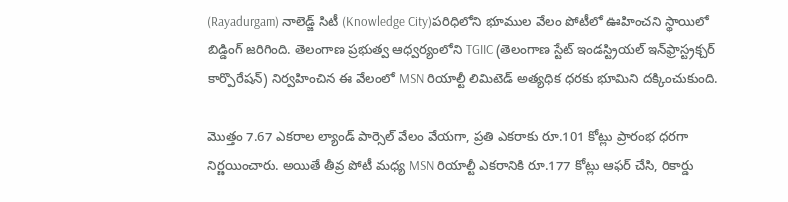(Rayadurgam) నాలెడ్జ్‌ సిటీ (Knowledge City)పరిధిలోని భూముల వేలం పోటీలో ఊహించని స్థాయిలో బిడ్డింగ్‌ జరిగింది. తెలంగాణ ప్రభుత్వ ఆధ్వర్యంలోని TGIIC (తెలంగాణ స్టేట్ ఇండస్ట్రియల్ ఇన్‌ఫ్రాస్ట్రక్చర్ కార్పొరేషన్‌) నిర్వహించిన ఈ వేలంలో MSN రియాల్టీ లిమిటెడ్ అత్యధిక ధరకు భూమిని దక్కించుకుంది.

మొత్తం 7.67 ఎకరాల ల్యాండ్‌ పార్సెల్‌ వేలం వేయగా, ప్రతి ఎకరాకు రూ.101 కోట్లు ప్రారంభ ధరగా నిర్ణయించారు. అయితే తీవ్ర పోటీ మధ్య MSN రియాల్టీ ఎకరానికి రూ.177 కోట్లు ఆఫర్ చేసి, రికార్డు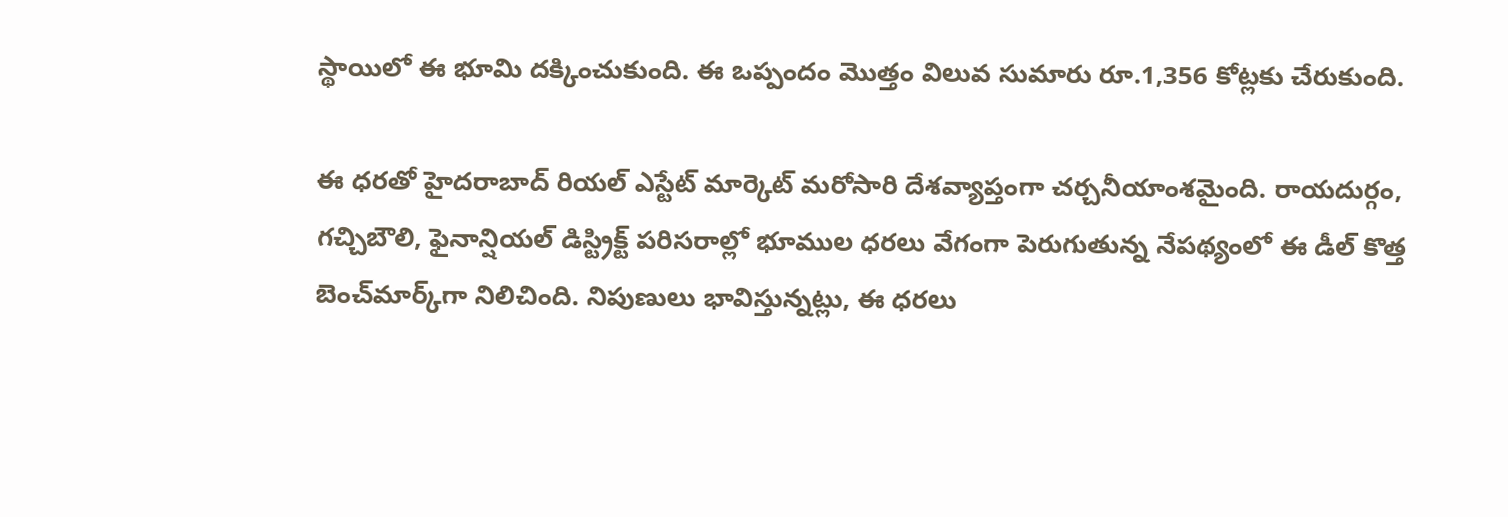స్థాయిలో ఈ భూమి దక్కించుకుంది. ఈ ఒప్పందం మొత్తం విలువ సుమారు రూ.1,356 కోట్లకు చేరుకుంది.

ఈ ధ‌ర‌తో హైదరాబాద్‌ రియల్‌ ఎస్టేట్‌ మార్కెట్‌ మరోసారి దేశవ్యాప్తంగా చర్చనీయాంశమైంది. రాయదుర్గం, గచ్చిబౌలి, ఫైనాన్షియల్‌ డిస్ట్రిక్ట్‌ పరిసరాల్లో భూముల ధరలు వేగంగా పెరుగుతున్న నేప‌థ్యంలో ఈ డీల్‌ కొత్త బెంచ్‌మార్క్‌గా నిలిచింది. నిపుణులు భావిస్తున్నట్లు, ఈ ధరలు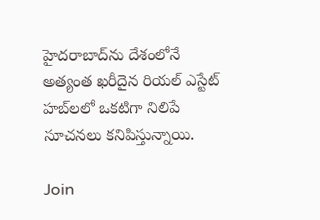హైదరాబాద్‌ను దేశంలోనే అత్యంత ఖరీదైన రియల్ ఎస్టేట్ హబ్‌లలో ఒకటిగా నిలిపే సూచనలు కనిపిస్తున్నాయి.

Join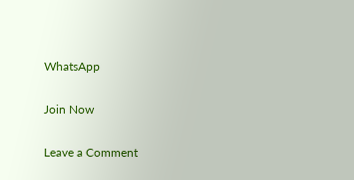WhatsApp

Join Now

Leave a Comment